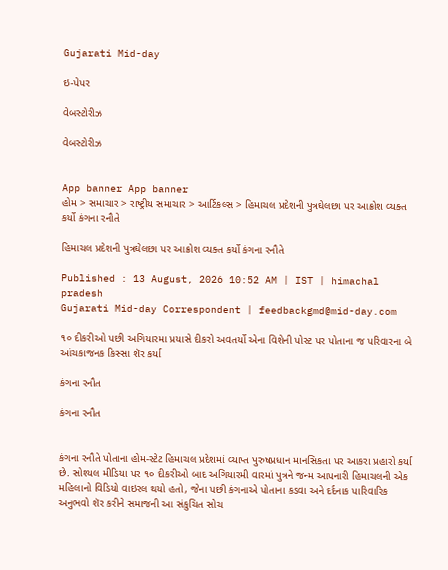Gujarati Mid-day

ઇ-પેપર

વેબસ્ટોરીઝ

વેબસ્ટોરીઝ


App banner App banner
હોમ > સમાચાર > રાષ્ટ્રીય સમાચાર > આર્ટિકલ્સ > હિમાચલ પ્રદેશની પુત્રઘેલછા પર આક્રોશ વ્યક્ત કર્યો કંગના રનૌતે

હિમાચલ પ્રદેશની પુત્રઘેલછા પર આક્રોશ વ્યક્ત કર્યો કંગના રનૌતે

Published : 13 August, 2026 10:52 AM | IST | himachal pradesh
Gujarati Mid-day Correspondent | feedbackgmd@mid-day.com

૧૦ દીકરીઓ પછી અગિયારમા પ્રયાસે દીકરો અવતર્યો એના વિશેની પોસ્ટ પર પોતાના જ પરિવારના બે આંચકાજનક કિસ્સા શૅર કર્યા

કંગના રનૌત

કંગના રનૌત


કંગના રનૌતે પોતાના હોમ-સ્ટેટ હિમાચલ પ્રદેશમાં વ્યાપ્ત પુરુષપ્રધાન માનસિકતા પર આકરા પ્રહારો કર્યા છે. સોશ્યલ મીડિયા પર ૧૦ દીકરીઓ બાદ અગિયારમી વારમાં પુત્રને જન્મ આપનારી હિમાચલની એક મહિલાનો વિડિયો વાઇરલ થયો હતો, જેના પછી કંગનાએ પોતાના કડવા અને દર્દનાક પારિવારિક અનુભવો શૅર કરીને સમાજની આ સંકુચિત સોચ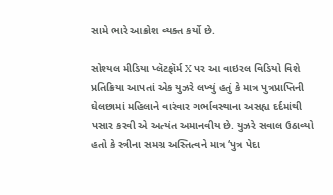સામે ભારે આક્રોશ વ્યક્ત કર્યો છે.

સોશ્યલ મીડિયા પ્લૅટફૉર્મ X પર આ વાઇરલ વિડિયો વિશે પ્રતિક્રિયા આપતાં એક યુઝરે લખ્યું હતું કે માત્ર પુત્રપ્રાપ્તિની ઘેલછામાં મહિલાને વારંવાર ગર્ભાવસ્થાના અસહ્ય દર્દમાંથી પસાર કરવી એ અત્યંત અમાનવીય છે. યુઝરે સવાલ ઉઠાવ્યો હતો કે સ્ત્રીના સમગ્ર અસ્તિત્વને માત્ર ‘પુત્ર પેદા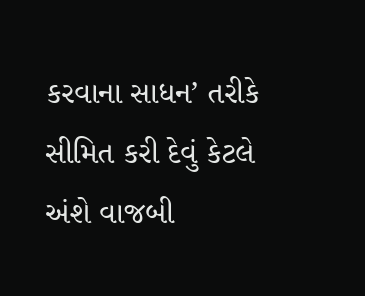કરવાના સાધન’ તરીકે સીમિત કરી દેવું કેટલે અંશે વાજબી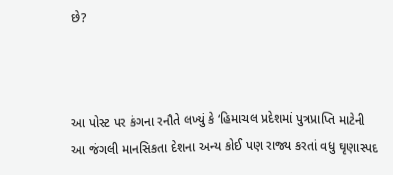છે?



આ પોસ્ટ પર કંગના રનૌતે લખ્યું કે ‘હિમાચલ પ્રદેશમાં પુત્રપ્રાપ્તિ માટેની આ જંગલી માનસિકતા દેશના અન્ય કોઈ પણ રાજ્ય કરતાં વધુ ઘૃણાસ્પદ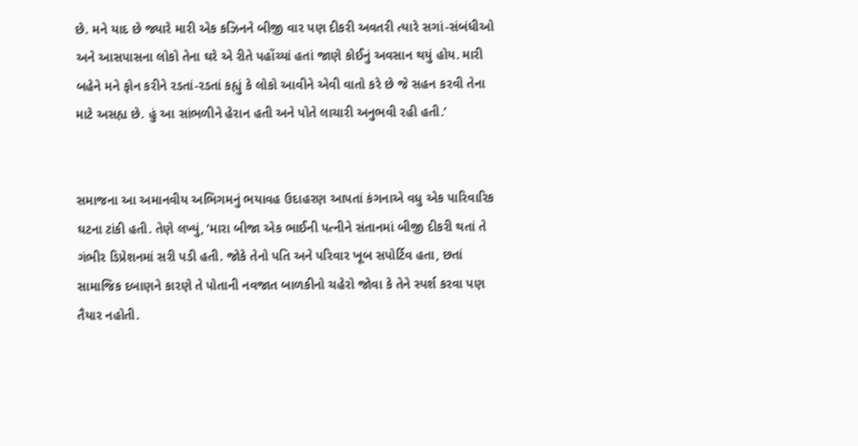છે. મને યાદ છે જ્યારે મારી એક કઝિનને બીજી વાર પણ દીકરી અવતરી ત્યારે સગાં-સંબંધીઓ અને આસપાસના લોકો તેના ઘરે એ રીતે પહોંચ્યાં હતાં જાણે કોઈનું અવસાન થયું હોય. મારી બહેને મને ફોન કરીને રડતાં-રડતાં કહ્યું કે લોકો આવીને એવી વાતો કરે છે જે સહન કરવી તેના માટે અસહ્ય છે. હું આ સાંભળીને હેરાન હતી અને પોતે લાચારી અનુભવી રહી હતી.’


સમાજના આ અમાનવીય અભિગમનું ભયાવહ ઉદાહરણ આપતાં કંગનાએ વધુ એક પારિવારિક ઘટના ટાંકી હતી. તેણે લખ્યું, ‘મારા બીજા એક ભાઈની પત્નીને સંતાનમાં બીજી દીકરી થતાં તે ગંભીર ડિપ્રેશનમાં સરી પડી હતી. જોકે તેનો પતિ અને પરિવાર ખૂબ સપોર્ટિવ હતા, છતાં સામાજિક દબાણને કારણે તે પોતાની નવજાત બાળકીનો ચહેરો જોવા કે તેને સ્પર્શ કરવા પણ તૈયાર નહોતી.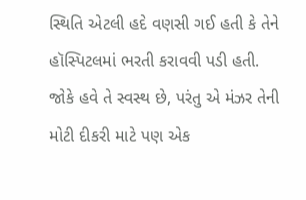સ્થિતિ એટલી હદે વણસી ગઈ હતી કે તેને હૉસ્પિટલમાં ભરતી કરાવવી પડી હતી. જોકે હવે તે સ્વસ્થ છે, પરંતુ એ મંઝર તેની મોટી દીકરી માટે પણ એક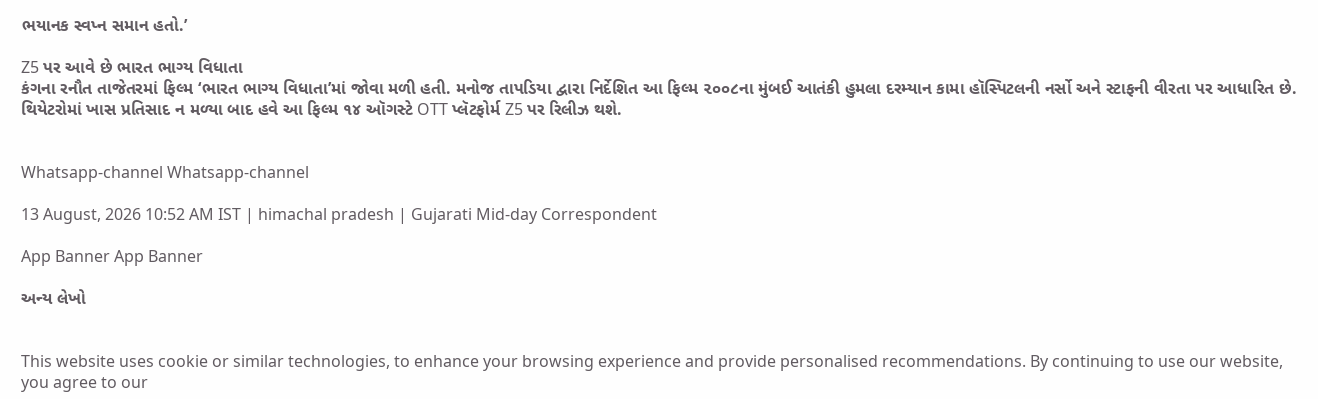ભયાનક સ્વપ્ન સમાન હતો.’

Z5 પર આવે છે ભારત ભાગ્ય વિધાતા
કંગના રનૌત તાજેતરમાં ફિલ્મ ‘ભારત ભાગ્ય વિધાતા’માં જોવા મળી હતી. મનોજ તાપડિયા દ્વારા નિર્દેશિત આ ફિલ્મ ૨૦૦૮ના મુંબઈ આતંકી હુમલા દરમ્યાન કામા હૉસ્પિટલની નર્સો અને સ્ટાફની વીરતા પર આધારિત છે. થિયેટરોમાં ખાસ પ્રતિસાદ ન મળ્યા બાદ હવે આ ફિલ્મ ૧૪ ઑગસ્ટે OTT પ્લૅટફોર્મ Z5 પર રિલીઝ થશે.


Whatsapp-channel Whatsapp-channel

13 August, 2026 10:52 AM IST | himachal pradesh | Gujarati Mid-day Correspondent

App Banner App Banner

અન્ય લેખો


This website uses cookie or similar technologies, to enhance your browsing experience and provide personalised recommendations. By continuing to use our website, you agree to our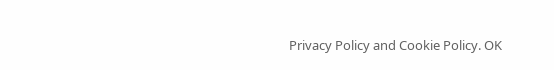Privacy Policy and Cookie Policy. OK